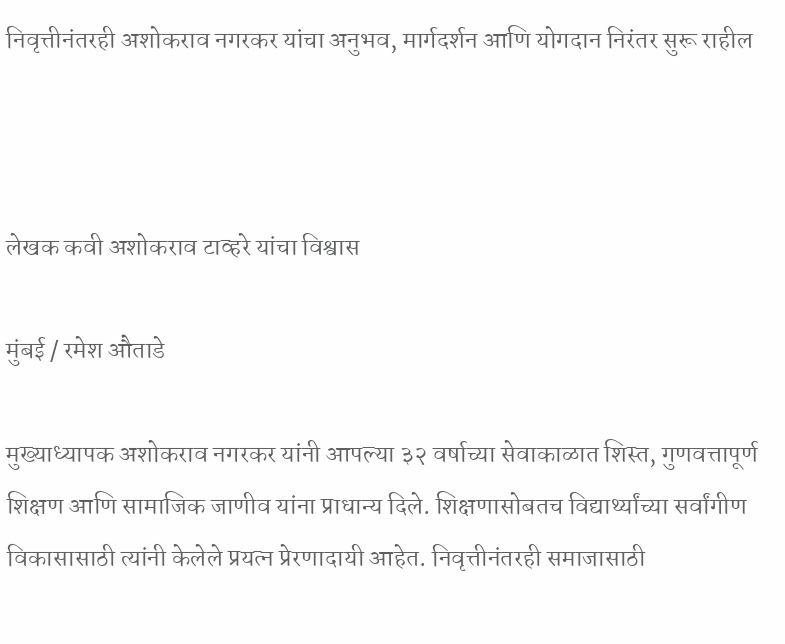निवृत्तीनंतरही अशोकराव नगरकर यांचा अनुभव, मार्गदर्शन आणि योगदान निरंतर सुरू राहील



लेखक कवी अशोकराव टाव्हरे यांचा विश्वास

मुंबई / रमेश औताडे

मुख्याध्यापक अशोकराव नगरकर यांनी आपल्या ३२ वर्षाच्या सेवाकाळात शिस्त, गुणवत्तापूर्ण शिक्षण आणि सामाजिक जाणीव यांना प्राधान्य दिले. शिक्षणासोबतच विद्यार्थ्यांच्या सर्वांगीण विकासासाठी त्यांनी केलेले प्रयत्न प्रेरणादायी आहेत. निवृत्तीनंतरही समाजासाठी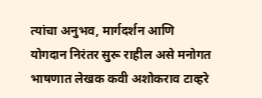त्यांचा अनुभव, मार्गदर्शन आणि योगदान निरंतर सुरू राहील असे मनोगत भाषणात लेखक कवी अशोकराव टाव्हरे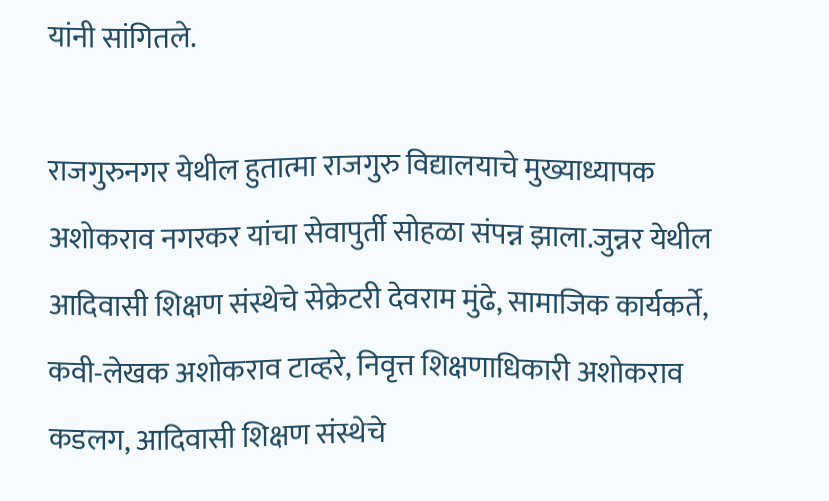यांनी सांगितले.

राजगुरुनगर येथील हुतात्मा राजगुरु विद्यालयाचे मुख्याध्यापक अशोकराव नगरकर यांचा सेवापुर्ती सोहळा संपन्न झाला.जुन्नर येथील आदिवासी शिक्षण संस्थेचे सेक्रेटरी देवराम मुंढे, सामाजिक कार्यकर्ते, कवी-लेखक अशोकराव टाव्हरे, निवृत्त शिक्षणाधिकारी अशोकराव कडलग, आदिवासी शिक्षण संस्थेचे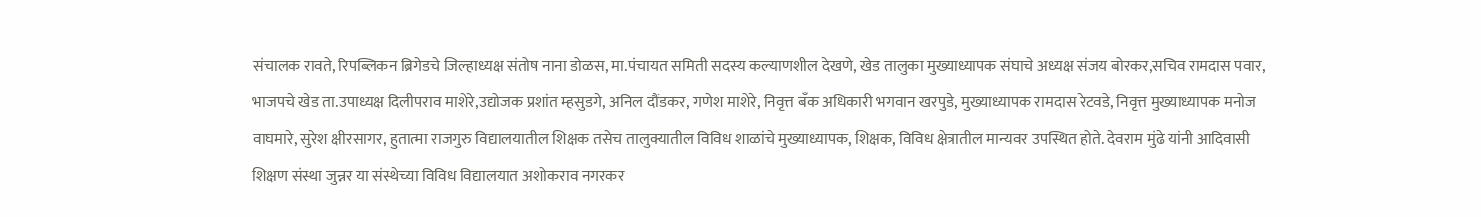संचालक रावते, रिपब्लिकन ब्रिगेडचे जिल्हाध्यक्ष संतोष नाना डोळस, मा.पंचायत समिती सदस्य कल्याणशील देखणे, खेड तालुका मुख्याध्यापक संघाचे अध्यक्ष संजय बोरकर,सचिव रामदास पवार, भाजपचे खेड ता.उपाध्यक्ष दिलीपराव माशेरे,उद्योजक प्रशांत म्हसुडगे, अनिल दौंडकर, गणेश माशेरे, निवृत्त बँक अधिकारी भगवान खरपुडे, मुख्याध्यापक रामदास रेटवडे, निवृत्त मुख्याध्यापक मनोज वाघमारे, सुरेश क्षीरसागर, हुतात्मा राजगुरु विद्यालयातील शिक्षक तसेच तालुक्यातील विविध शाळांचे मुख्याध्यापक, शिक्षक, विविध क्षेत्रातील मान्यवर उपस्थित होते. देवराम मुंढे यांनी आदिवासी शिक्षण संस्था जुन्नर या संस्थेच्या विविध विद्यालयात अशोकराव नगरकर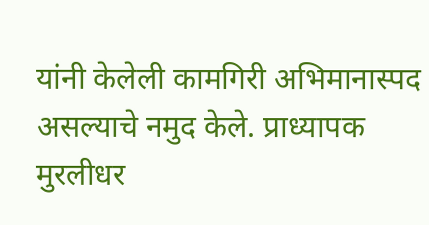यांनी केलेली कामगिरी अभिमानास्पद असल्याचे नमुद केले. प्राध्यापक मुरलीधर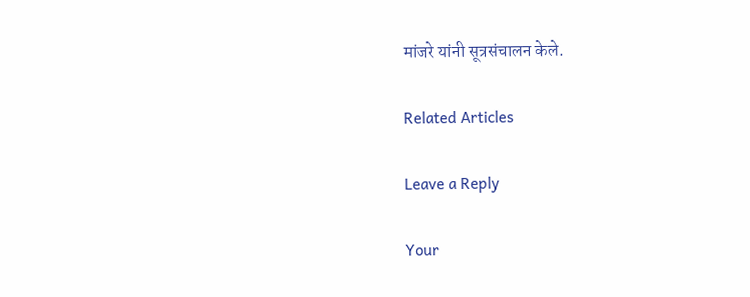मांजरे यांनी सूत्रसंचालन केले.

Related Articles

Leave a Reply

Your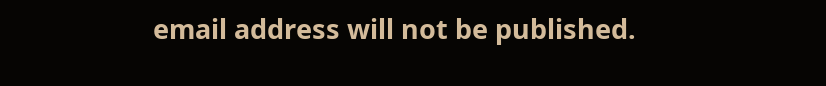email address will not be published.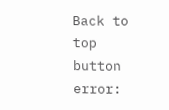Back to top button
error: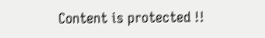Content is protected !!